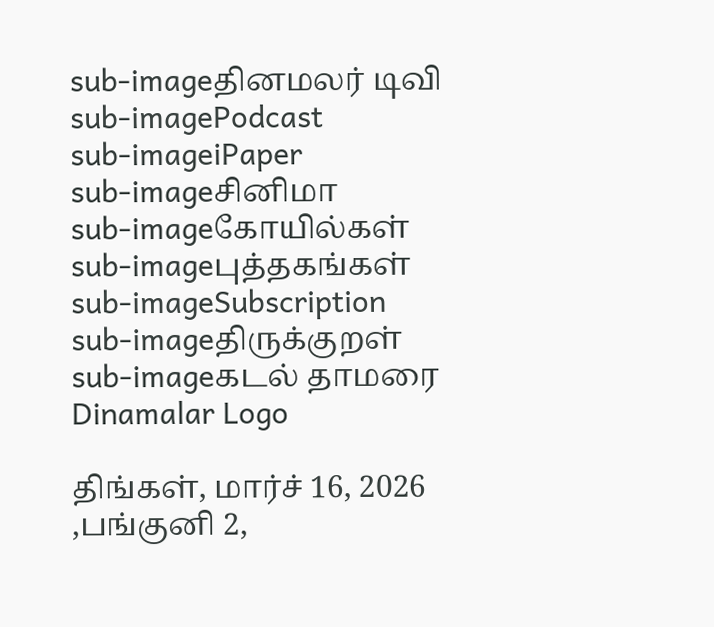sub-imageதினமலர் டிவி
sub-imagePodcast
sub-imageiPaper
sub-imageசினிமா
sub-imageகோயில்கள்
sub-imageபுத்தகங்கள்
sub-imageSubscription
sub-imageதிருக்குறள்
sub-imageகடல் தாமரை
Dinamalar Logo

திங்கள், மார்ச் 16, 2026 ,பங்குனி 2,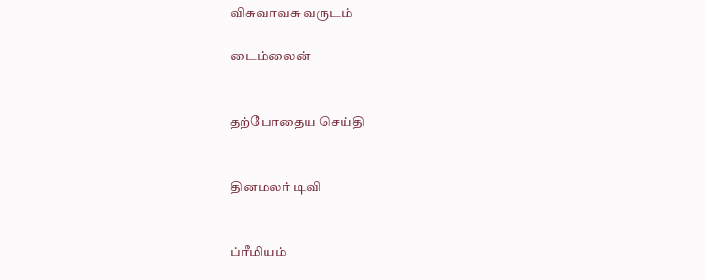விசுவாவசு வருடம்

டைம்லைன்


தற்போதைய செய்தி


தினமலர் டிவி


ப்ரீமியம்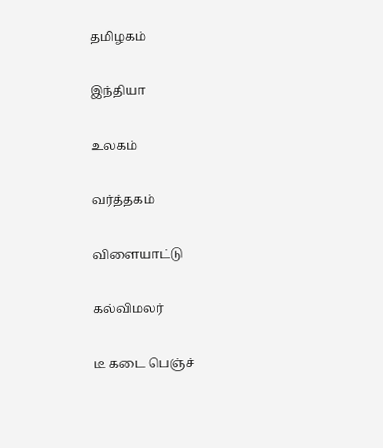தமிழகம்


இந்தியா


உலகம்


வர்த்தகம்


விளையாட்டு


கல்விமலர்


டீ கடை பெஞ்ச்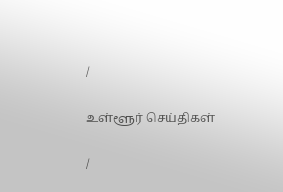/

உள்ளூர் செய்திகள்

/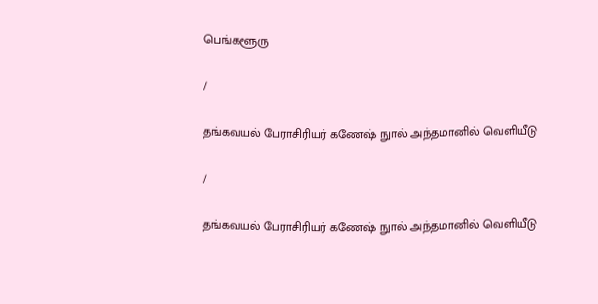பெங்களூரு

/

தங்கவயல் பேராசிரியர் கணேஷ் நுால் அந்தமானில் வெளியீடு

/

தங்கவயல் பேராசிரியர் கணேஷ் நுால் அந்தமானில் வெளியீடு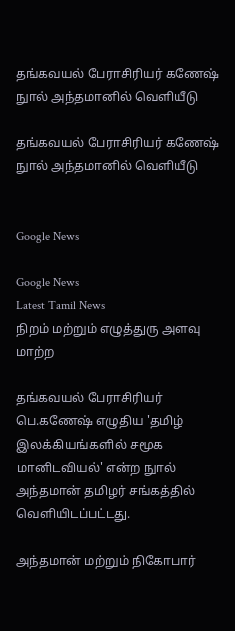தங்கவயல் பேராசிரியர் கணேஷ் நுால் அந்தமானில் வெளியீடு

தங்கவயல் பேராசிரியர் கணேஷ் நுால் அந்தமானில் வெளியீடு


Google News

Google News
Latest Tamil News
நிறம் மற்றும் எழுத்துரு அளவு மாற்ற

தங்கவயல் பேராசிரியர் பெ.கணேஷ் எழுதிய 'தமிழ் இலக்கியங்களில் சமூக மானிடவியல்' என்ற நுால் அந்தமான் தமிழர் சங்கத்தில் வெளியிடப்பட்டது.

அந்தமான் மற்றும் நிகோபார்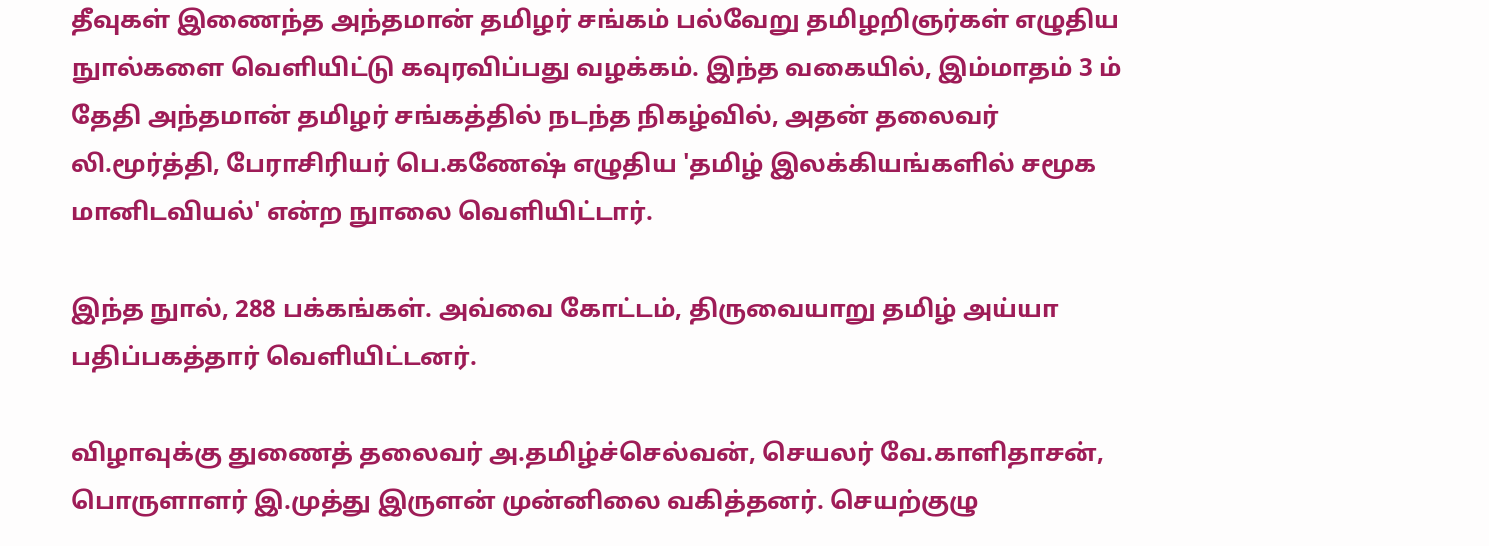தீவுகள் இணைந்த அந்தமான் தமிழர் சங்கம் பல்வேறு தமிழறிஞர்கள் எழுதிய நுால்களை வெளியிட்டு கவுரவிப்பது வழக்கம். இந்த வகையில், இம்மாதம் 3 ம் தேதி அந்தமான் தமிழர் சங்கத்தில் நடந்த நிகழ்வில், அதன் தலைவர் லி.மூர்த்தி, பேராசிரியர் பெ.கணேஷ் எழுதிய 'தமிழ் இலக்கியங்களில் சமூக மானிடவியல்' என்ற நுாலை வெளியிட்டார்.

இந்த நுால், 288 பக்கங்கள். அவ்வை கோட்டம், திருவையாறு தமிழ் அய்யா பதிப்பகத்தார் வெளியிட்டனர்.

விழாவுக்கு துணைத் தலைவர் அ.தமிழ்ச்செல்வன், செயலர் வே.காளிதாசன், பொருளாளர் இ.முத்து இருளன் முன்னிலை வகித்தனர். செயற்குழு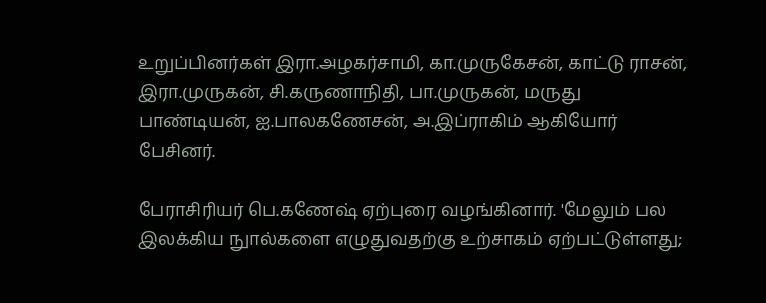உறுப்பினர்கள் இரா.அழகர்சாமி, கா.முருகேசன், காட்டு ராசன், இரா.முருகன், சி.கருணாநிதி, பா.முருகன், மருது பாண்டியன், ஐ.பாலகணேசன், அ.இப்ராகிம் ஆகியோர் பேசினர்.

பேராசிரியர் பெ.கணேஷ் ஏற்புரை வழங்கினார். 'மேலும் பல இலக்கிய நுால்களை எழுதுவதற்கு உற்சாகம் ஏற்பட்டுள்ளது;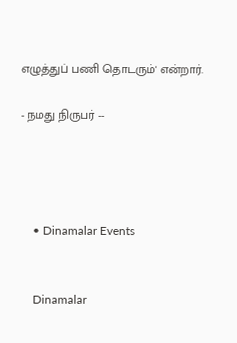எழுத்துப் பணி தொடரும்' என்றார்.

- நமது நிருபர் --




    • Dinamalar Events


    Dinamalar